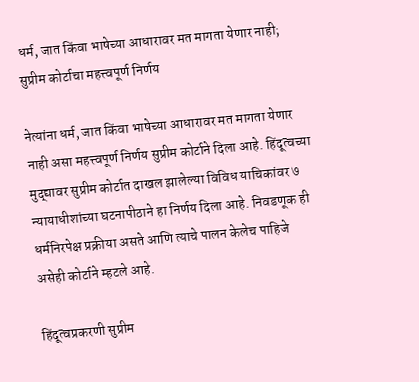धर्म, जात किंवा भाषेच्या आधारावर मत मागता येणार नाही; सुप्रीम कोर्टाचा महत्त्वपूर्ण निर्णय

नेत्यांना धर्म, जात किंवा भाषेच्या आधारावर मत मागता येणार नाही असा महत्त्वपूर्ण निर्णय सुप्रीम कोर्टाने दिला आहे. हिंदूत्वच्या मुद्द्यावर सुप्रीम कोर्टात दाखल झालेल्या विविध याचिकांवर ७ न्यायाधीशांच्या घटनापीठाने हा निर्णय दिला आहे. निवडणूक ही धर्मनिरपेक्ष प्रक्रीया असते आणि त्याचे पालन केलेच पाहिजे असेही कोर्टाने म्हटले आहे.

हिंदूत्वप्रकरणी सुप्रीम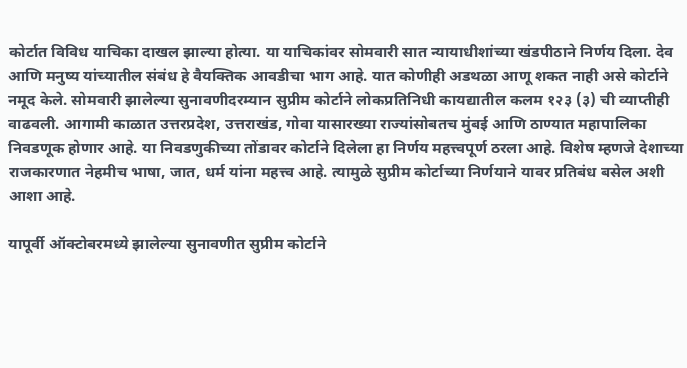कोर्टात विविध याचिका दाखल झाल्या होत्या. या याचिकांवर सोमवारी सात न्यायाधीशांच्या खंडपीठाने निर्णय दिला. देव आणि मनुष्य यांच्यातील संबंध हे वैयक्तिक आवडीचा भाग आहे. यात कोणीही अडथळा आणू शकत नाही असे कोर्टाने नमूद केले. सोमवारी झालेल्या सुनावणीदरम्यान सुप्रीम कोर्टाने लोकप्रतिनिधी कायद्यातील कलम १२३ (३) ची व्याप्तीही वाढवली. आगामी काळात उत्तरप्रदेश, उत्तराखंड, गोवा यासारख्या राज्यांसोबतच मुंबई आणि ठाण्यात महापालिका निवडणूक होणार आहे. या निवडणुकीच्या तोंडावर कोर्टाने दिलेला हा निर्णय महत्त्वपूर्ण ठरला आहे. विशेष म्हणजे देशाच्या राजकारणात नेहमीच भाषा, जात, धर्म यांना महत्त्व आहे. त्यामुळे सुप्रीम कोर्टाच्या निर्णयाने यावर प्रतिबंध बसेल अशी आशा आहे.

यापूर्वी ऑक्टोबरमध्ये झालेल्या सुनावणीत सुप्रीम कोर्टाने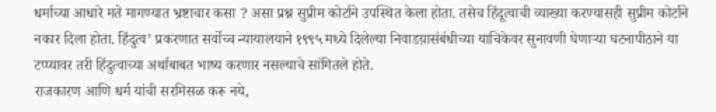धर्माच्या आधारे मते मागण्यात भ्रष्टाचार कसा ? असा प्रश्न सुप्रीम कोर्टाने उपस्थित केला होता. तसेच हिंदूत्वाची व्याख्या करण्यासही सुप्रीम कोर्टाने नकार दिला होता. हिंदुत्व’ प्रकरणात सर्वोच्च न्यायालयाने १९९५ मध्ये दिलेल्या निवाडय़ासंबंधीच्या याचिकेवर सुनावणी घेणाऱ्या घटनापीठाने या टप्प्यावर तरी हिंदुत्वाच्या अर्थाबाबत भाष्य करणार नसल्याचे सांगितले होते.
राजकारण आणि धर्म यांची सरमिसळ करू नये,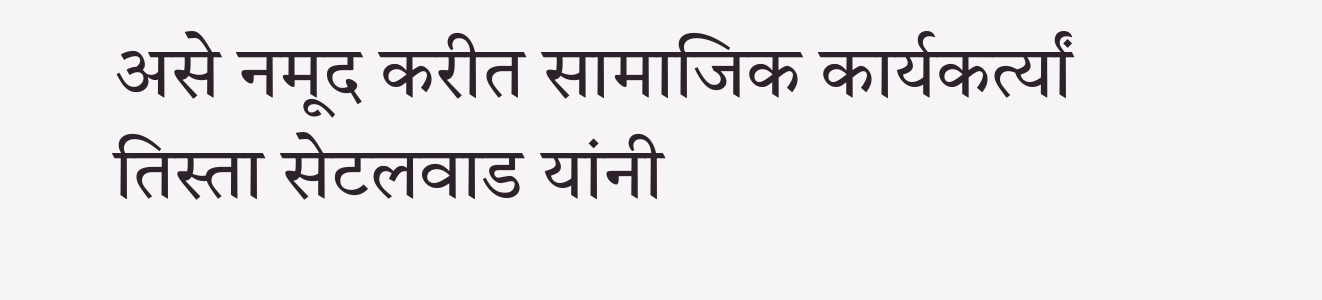असे नमूद करीत सामाजिक कार्यकर्त्यां तिस्ता सेटलवाड यांनी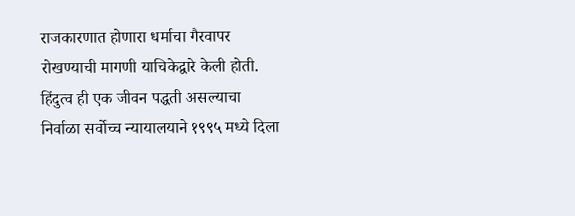राजकारणात होणारा धर्माचा गैरवापर रोखण्याची मागणी याचिकेद्वारे केली होती. हिंदुत्व ही एक जीवन पद्धती असल्याचा निर्वाळा सर्वोच्च न्यायालयाने १९९५ मध्ये दिला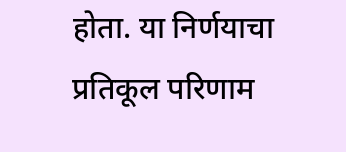होता. या निर्णयाचा प्रतिकूल परिणाम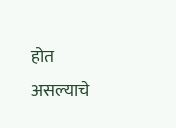होत असल्याचे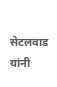सेटलवाड यांनी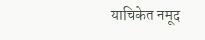याचिकेत नमूद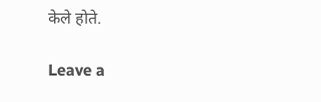केले होते.

Leave a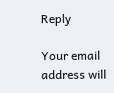Reply

Your email address will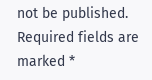not be published. Required fields are marked *